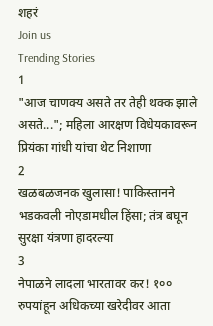शहरं
Join us
Trending Stories
1
"आज चाणक्य असते तर तेही थक्क झाले असते..."; महिला आरक्षण विधेयकावरून प्रियंका गांधी यांचा थेट निशाणा
2
खळबळजनक खुलासा! पाकिस्तानने भडकवली नोएडामधील हिंसा; तंत्र बघून सुरक्षा यंत्रणा हादरल्या
3
नेपाळने लादला भारतावर कर! १०० रुपयांहून अधिकच्या खरेदीवर आता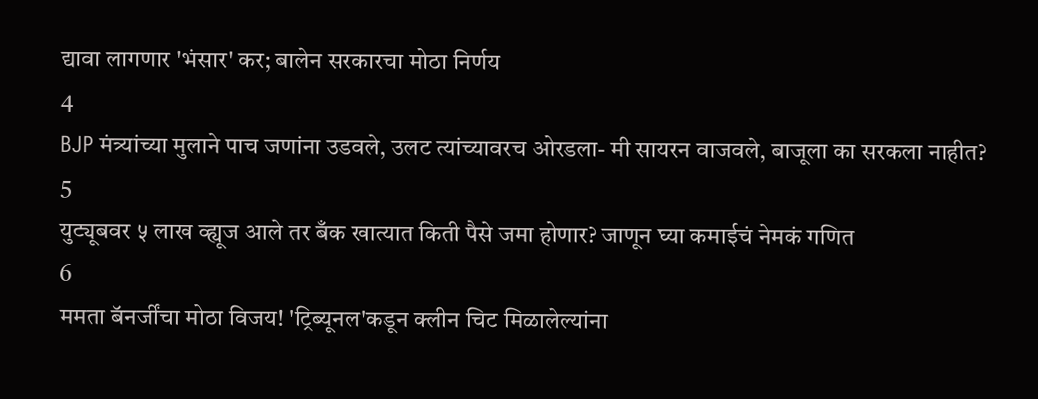द्यावा लागणार 'भंसार' कर; बालेन सरकारचा मोठा निर्णय
4
BJP मंत्र्यांच्या मुलाने पाच जणांना उडवले, उलट त्यांच्यावरच ओरडला- मी सायरन वाजवले, बाजूला का सरकला नाहीत?
5
युट्यूबवर ५ लाख व्ह्यूज आले तर बँक खात्यात किती पैसे जमा होणार? जाणून घ्या कमाईचं नेमकं गणित
6
ममता बॅनर्जींचा मोठा विजय! 'ट्रिब्यूनल'कडून क्लीन चिट मिळालेल्यांना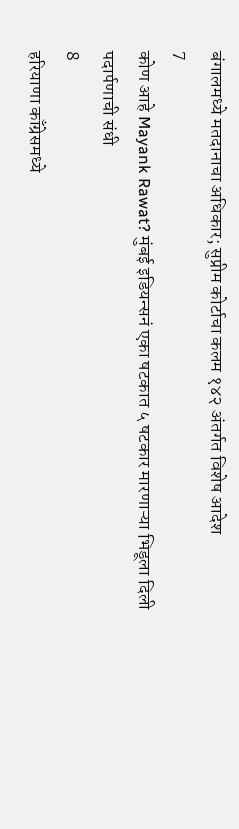बंगालमध्ये मतदानाचा अधिकार; सुप्रीम कोर्टाचा कलम १४२ अंतर्गत विशेष आदेश
7
कोण आहे Mayank Rawat? मुंबई इडियन्सनं एका षटकात ५ षटकार मारणाऱ्या भिडूला दिली पदार्पणाची संधी
8
हरियाणा काँग्रेसमध्ये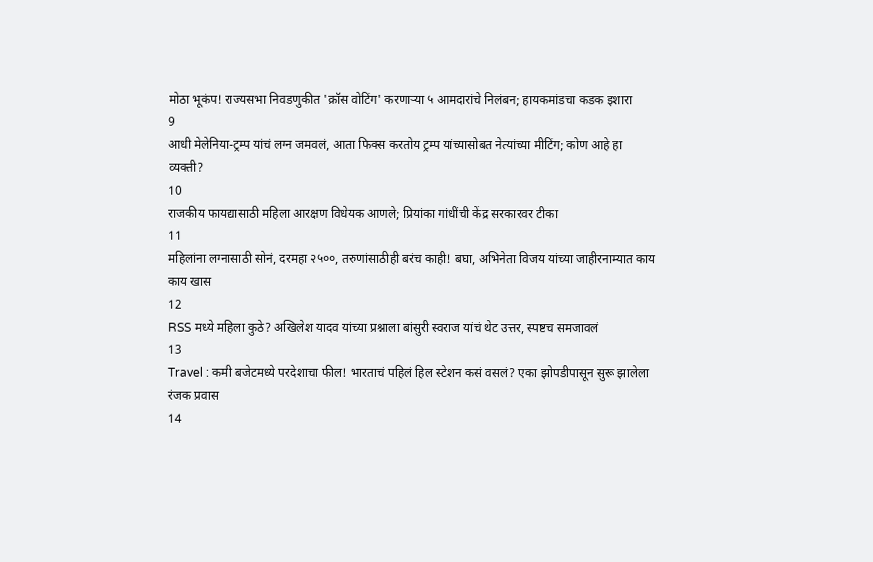मोठा भूकंप! राज्यसभा निवडणुकीत 'क्रॉस वोटिंग' करणाऱ्या ५ आमदारांचे निलंबन; हायकमांडचा कडक इशारा
9
आधी मेलेनिया-ट्रम्प यांचं लग्न जमवलं, आता फिक्स करतोय ट्रम्प यांच्यासोबत नेत्यांच्या मीटिंग; कोण आहे हा व्यक्ती?
10
राजकीय फायद्यासाठी महिला आरक्षण विधेयक आणले; प्रियांका गांधींची केंद्र सरकारवर टीका
11
महिलांना लग्नासाठी सोनं, दरमहा २५००, तरुणांसाठीही बरंच काही! बघा, अभिनेता विजय यांच्या जाहीरनाम्यात काय काय खास
12
RSS मध्ये महिला कुठे? अखिलेश यादव यांच्या प्रश्नाला बांसुरी स्वराज यांचं थेट उत्तर, स्पष्टच समजावलं
13
Travel : कमी बजेटमध्ये परदेशाचा फील! भारताचं पहिलं हिल स्टेशन कसं वसलं? एका झोपडीपासून सुरू झालेला रंजक प्रवास
14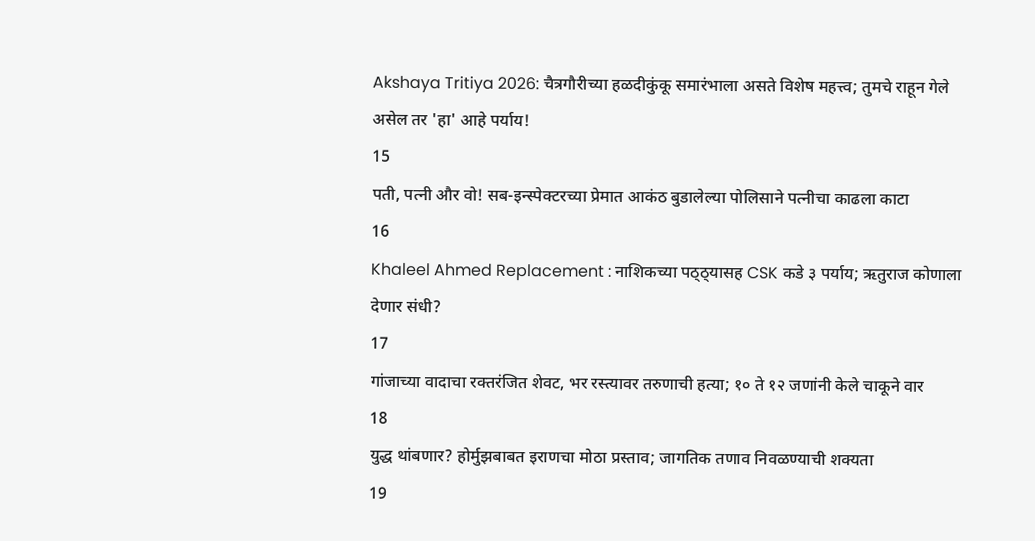Akshaya Tritiya 2026: चैत्रगौरीच्या हळदीकुंकू समारंभाला असते विशेष महत्त्व; तुमचे राहून गेले असेल तर 'हा' आहे पर्याय!
15
पती, पत्नी और वो! सब-इन्स्पेक्टरच्या प्रेमात आकंठ बुडालेल्या पोलिसाने पत्नीचा काढला काटा
16
Khaleel Ahmed Replacement : नाशिकच्या पठ्ठ्यासह CSK कडे ३ पर्याय; ऋतुराज कोणाला देणार संधी?
17
गांजाच्या वादाचा रक्तरंजित शेवट, भर रस्त्यावर तरुणाची हत्या; १० ते १२ जणांनी केले चाकूने वार
18
युद्ध थांबणार? होर्मुझबाबत इराणचा मोठा प्रस्ताव; जागतिक तणाव निवळण्याची शक्यता
19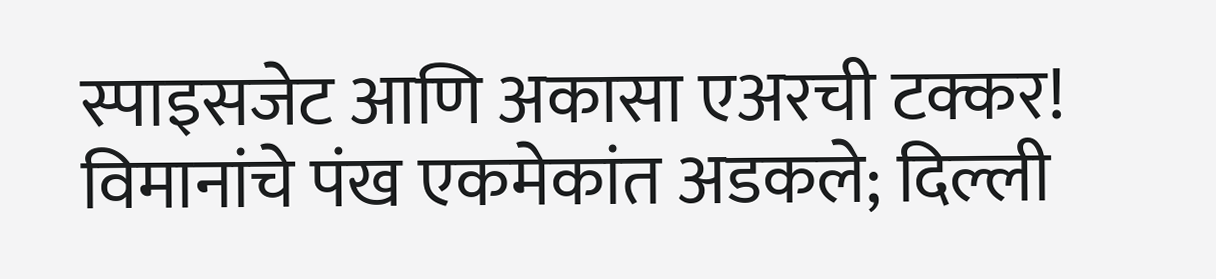स्पाइसजेट आणि अकासा एअरची टक्कर! विमानांचे पंख एकमेकांत अडकले; दिल्ली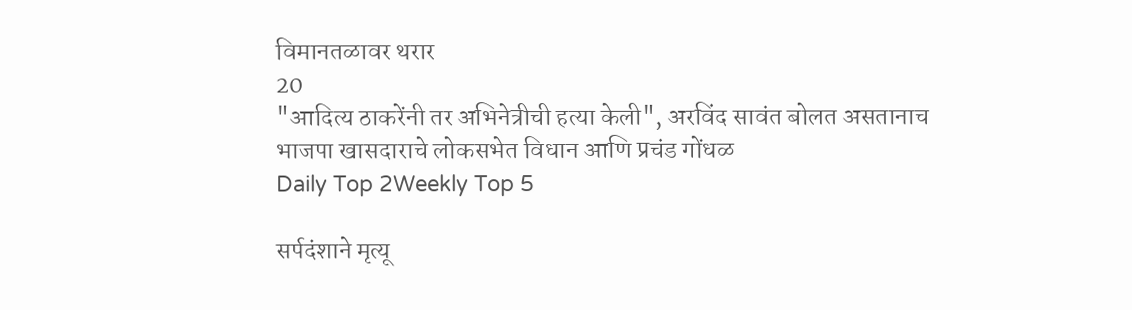विमानतळावर थरार
20
"आदित्य ठाकरेंनी तर अभिनेत्रीची हत्या केली", अरविंद सावंत बोलत असतानाच भाजपा खासदाराचे लोकसभेत विधान आणि प्रचंड गोंधळ
Daily Top 2Weekly Top 5

सर्पदंशाने मृत्यू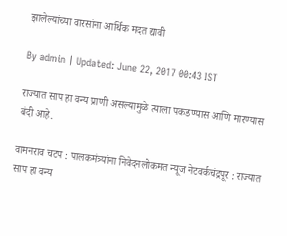झालेल्यांच्या वारसांना आर्थिक मदत द्यावी

By admin | Updated: June 22, 2017 00:43 IST

राज्यात साप हा वन्य प्राणी असल्यामुळे त्याला पकडण्यास आणि मारण्यास बंदी आहे.

वामनराव चटप : पालकमंत्र्यांना निवेदनलोकमत न्यूज नेटवर्कचंद्रपूर : राज्यात साप हा वन्य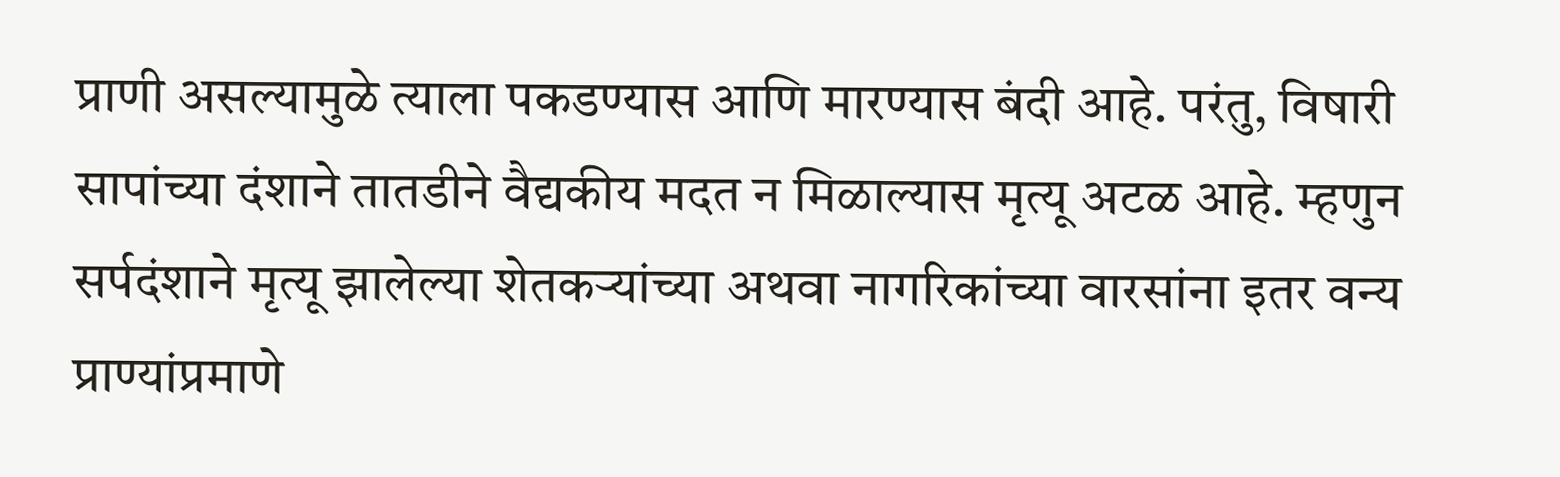प्राणी असल्यामुळे त्याला पकडण्यास आणि मारण्यास बंदी आहे. परंतु, विषारी सापांच्या दंशाने तातडीने वैद्यकीय मदत न मिळाल्यास मृत्यू अटळ आहे. म्हणुन सर्पदंशाने मृत्यू झालेल्या शेतकऱ्यांच्या अथवा नागरिकांच्या वारसांना इतर वन्य प्राण्यांप्रमाणे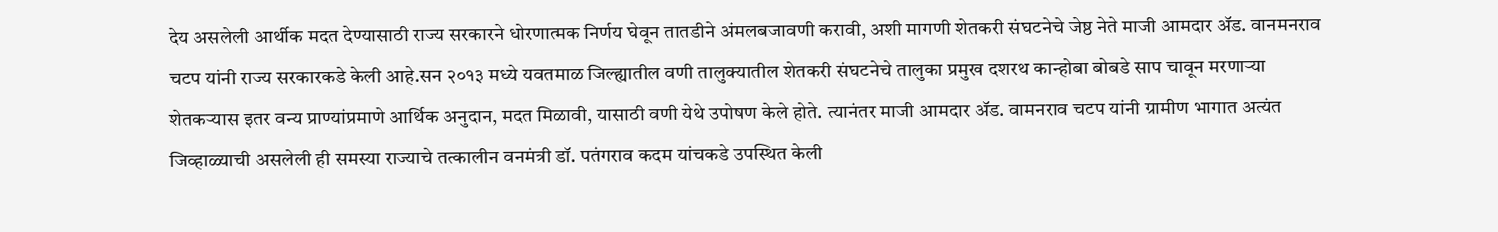देय असलेली आर्थीक मदत देण्यासाठी राज्य सरकारने धोरणात्मक निर्णय घेवून तातडीने अंमलबजावणी करावी, अशी मागणी शेतकरी संघटनेचे जेष्ठ नेते माजी आमदार अ‍ॅड. वानमनराव चटप यांनी राज्य सरकारकडे केली आहे.सन २०१३ मध्ये यवतमाळ जिल्ह्यातील वणी तालुक्यातील शेतकरी संघटनेचे तालुका प्रमुख दशरथ कान्होबा बोबडे साप चावून मरणाऱ्या शेतकऱ्यास इतर वन्य प्राण्यांप्रमाणे आर्थिक अनुदान, मदत मिळावी, यासाठी वणी येथे उपोषण केले होते. त्यानंतर माजी आमदार अ‍ॅड. वामनराव चटप यांनी ग्रामीण भागात अत्यंत जिव्हाळ्याची असलेली ही समस्या राज्याचे तत्कालीन वनमंत्री डॉ. पतंगराव कदम यांचकडे उपस्थित केली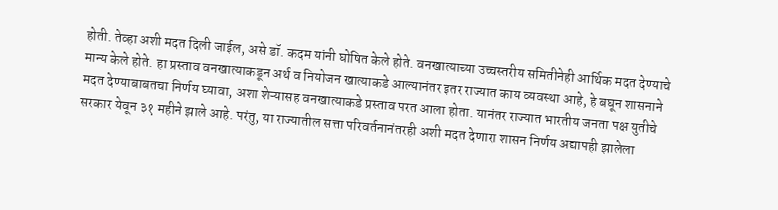होती. तेव्हा अशी मदत दिली जाईल, असे डॉ. कदम यांनी घोषित केले होते. वनखात्याच्या उच्चस्तरीय समितीनेही आर्थिक मदत देण्याचे मान्य केले होते. हा प्रस्ताव वनखात्याकडून अर्थ व नियोजन खात्याकडे आल्यानंतर इतर राज्यात काय व्यवस्था आहे, हे बघून शासनाने मदत देण्याबाबतचा निर्णय घ्यावा, अशा शेऱ्यासह वनखात्याकडे प्रस्ताव परत आला होता. यानंतर राज्यात भारतीय जनता पक्ष युतीचे सरकार येवून ३१ महीने झाले आहे. परंतु, या राज्यातील सत्ता परिवर्तनानंतरही अशी मदत देणारा शासन निर्णय अद्यापही झालेला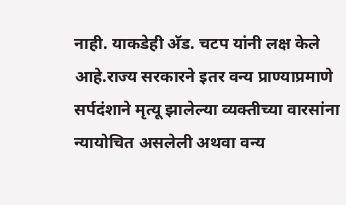नाही. याकडेही अ‍ॅड. चटप यांनी लक्ष केले आहे.राज्य सरकारने इतर वन्य प्राण्याप्रमाणे सर्पदंशाने मृत्यू झालेल्या व्यक्तीच्या वारसांना न्यायोचित असलेली अथवा वन्य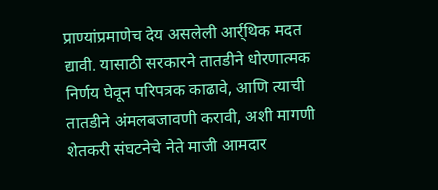प्राण्यांप्रमाणेच देय असलेली आर्र्थिक मदत द्यावी. यासाठी सरकारने तातडीने धोरणात्मक निर्णय घेवून परिपत्रक काढावे, आणि त्याची तातडीने अंमलबजावणी करावी, अशी मागणी शेतकरी संघटनेचे नेते माजी आमदार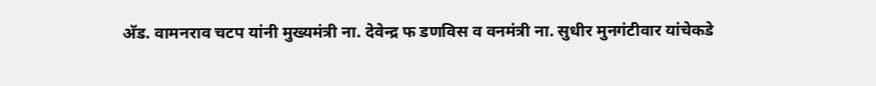अ‍ॅड. वामनराव चटप यांनी मुख्यमंत्री ना. देवेन्द्र फ डणविस व वनमंत्री ना. सुधीर मुनगंटीवार यांचेकडे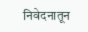निवेदनातून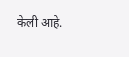केली आहे.